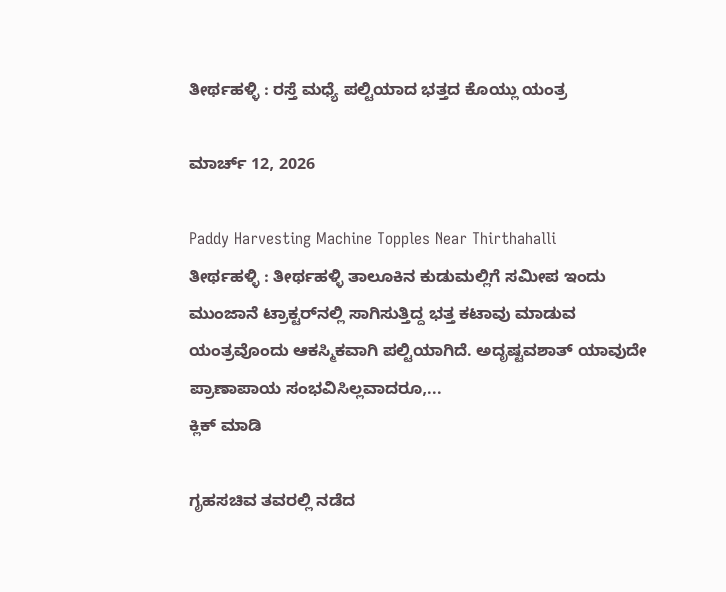ತೀರ್ಥಹಳ್ಳಿ : ರಸ್ತೆ ಮಧ್ಯೆ ಪಲ್ಟಿಯಾದ ಭತ್ತದ ಕೊಯ್ಲು ಯಂತ್ರ

ಮಾರ್ಚ್ 12, 2026

Paddy Harvesting Machine Topples Near Thirthahalli
ತೀರ್ಥಹಳ್ಳಿ : ತೀರ್ಥಹಳ್ಳಿ ತಾಲೂಕಿನ ಕುಡುಮಲ್ಲಿಗೆ ಸಮೀಪ ಇಂದು ಮುಂಜಾನೆ ಟ್ರಾಕ್ಟರ್‌ನಲ್ಲಿ ಸಾಗಿಸುತ್ತಿದ್ದ ಭತ್ತ ಕಟಾವು ಮಾಡುವ ಯಂತ್ರವೊಂದು ಆಕಸ್ಮಿಕವಾಗಿ ಪಲ್ಟಿಯಾಗಿದೆ. ಅದೃಷ್ಟವಶಾತ್ ಯಾವುದೇ ಪ್ರಾಣಾಪಾಯ ಸಂಭವಿಸಿಲ್ಲವಾದರೂ,...
ಕ್ಲಿಕ್ ಮಾಡಿ

ಗೃಹಸಚಿವ ತವರಲ್ಲಿ ನಡೆದ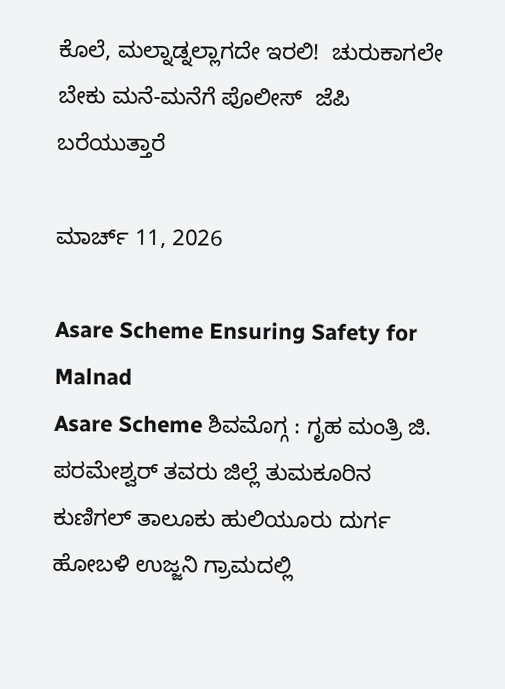ಕೊಲೆ, ಮಲ್ನಾಡ್ನಲ್ಲಾಗದೇ ಇರಲಿ!  ಚುರುಕಾಗಲೇ ಬೇಕು ಮನೆ-ಮನೆಗೆ ಪೊಲೀಸ್  ಜೆಪಿ ಬರೆಯುತ್ತಾರೆ

ಮಾರ್ಚ್ 11, 2026

Asare Scheme Ensuring Safety for Malnad
Asare Scheme ಶಿವಮೊಗ್ಗ : ಗೃಹ ಮಂತ್ರಿ ಜಿ. ಪರಮೇಶ್ವರ್ ತವರು ಜಿಲ್ಲೆ ತುಮಕೂರಿನ ಕುಣಿಗಲ್ ತಾಲೂಕು ಹುಲಿಯೂರು ದುರ್ಗ ಹೋಬಳಿ ಉಜ್ಜನಿ ಗ್ರಾಮದಲ್ಲಿ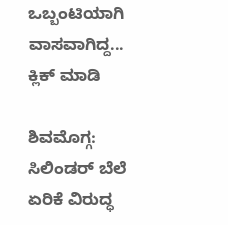ಒಬ್ಬಂಟಿಯಾಗಿ ವಾಸವಾಗಿದ್ದ...
ಕ್ಲಿಕ್ ಮಾಡಿ

ಶಿವಮೊಗ್ಗ: ಸಿಲಿಂಡರ್ ಬೆಲೆ ಏರಿಕೆ ವಿರುದ್ಧ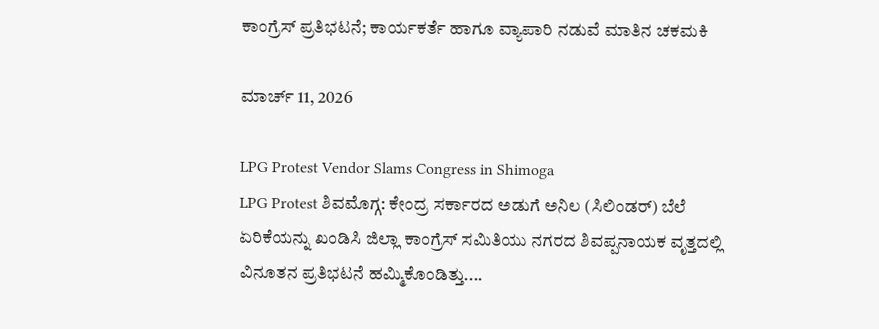ಕಾಂಗ್ರೆಸ್ ಪ್ರತಿಭಟನೆ; ಕಾರ್ಯಕರ್ತೆ ಹಾಗೂ ವ್ಯಾಪಾರಿ ನಡುವೆ ಮಾತಿನ ಚಕಮಕಿ

ಮಾರ್ಚ್ 11, 2026

LPG Protest Vendor Slams Congress in Shimoga
LPG Protest ಶಿವಮೊಗ್ಗ: ಕೇಂದ್ರ ಸರ್ಕಾರದ ಅಡುಗೆ ಅನಿಲ (ಸಿಲಿಂಡರ್) ಬೆಲೆ ಏರಿಕೆಯನ್ನು ಖಂಡಿಸಿ ಜಿಲ್ಲಾ ಕಾಂಗ್ರೆಸ್ ಸಮಿತಿಯು ನಗರದ ಶಿವಪ್ಪನಾಯಕ ವೃತ್ತದಲ್ಲಿ ವಿನೂತನ ಪ್ರತಿಭಟನೆ ಹಮ್ಮಿಕೊಂಡಿತ್ತು....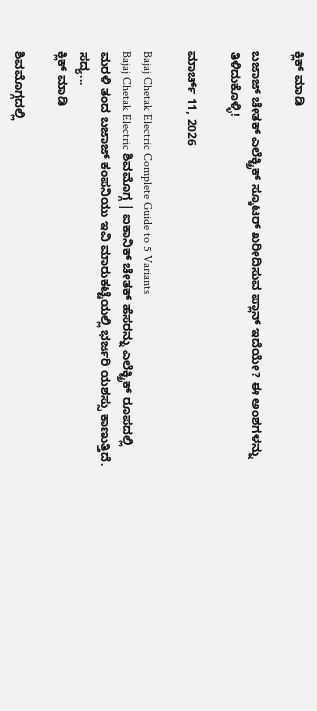ಕ್ಲಿಕ್ ಮಾಡಿ

ಬಜಾಜ್ ಚೇತಕ್ ಎಲೆಕ್ಟ್ರಿಕ್ ಸ್ಕೂಟರ್ ಖರೀದಿಸುವ ಪ್ಲಾನ್ ಇದೆಯೇ? ಈ ಅಂಶಗಳನ್ನು ತಿಳಿದುಕೊಳ್ಳಿ!

ಮಾರ್ಚ್ 11, 2026

Bajaj Chetak Electric Complete Guide to 5 Variants
Bajaj Chetak Electric ಶಿವಮೊಗ್ಗ | ಐಕಾನಿಕ್ ಚೇತಕ್ ಹೆಸರನ್ನು ಎಲೆಕ್ಟ್ರಿಕ್ ರೂಪದಲ್ಲಿ ಮರಳಿ ತಂದ ಬಜಾಜ್ ಕಂಪನಿಯು ಇವಿ ಮಾರುಕಟ್ಟೆಯಲ್ಲಿ ಭರ್ಜರಿ ಯಶಸ್ಸು ಕಾಣುತ್ತಿದೆ. ಸದ್ಯ...
ಕ್ಲಿಕ್ ಮಾಡಿ

ಶಿವಮೊಗ್ಗದಲ್ಲಿ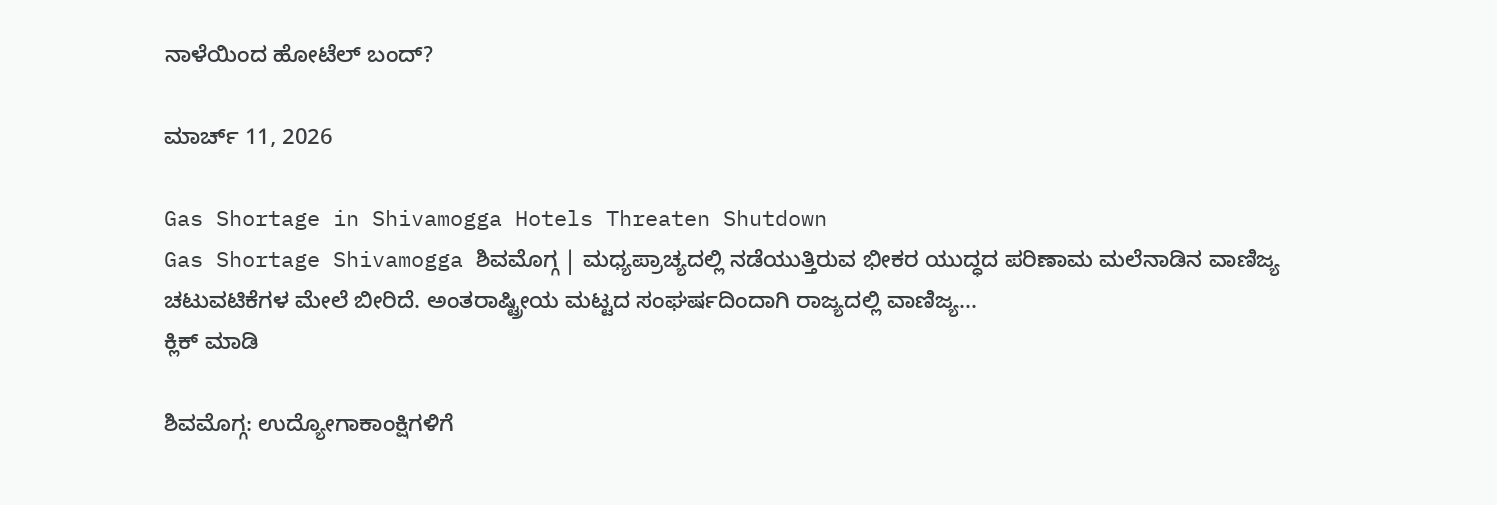ನಾಳೆಯಿಂದ ಹೋಟೆಲ್ ಬಂದ್?

ಮಾರ್ಚ್ 11, 2026

Gas Shortage in Shivamogga Hotels Threaten Shutdown
Gas Shortage Shivamogga ಶಿವಮೊಗ್ಗ | ಮಧ್ಯಪ್ರಾಚ್ಯದಲ್ಲಿ ನಡೆಯುತ್ತಿರುವ ಭೀಕರ ಯುದ್ಧದ ಪರಿಣಾಮ ಮಲೆನಾಡಿನ ವಾಣಿಜ್ಯ ಚಟುವಟಿಕೆಗಳ ಮೇಲೆ ಬೀರಿದೆ. ಅಂತರಾಷ್ಟ್ರೀಯ ಮಟ್ಟದ ಸಂಘರ್ಷದಿಂದಾಗಿ ರಾಜ್ಯದಲ್ಲಿ ವಾಣಿಜ್ಯ...
ಕ್ಲಿಕ್ ಮಾಡಿ

ಶಿವಮೊಗ್ಗ: ಉದ್ಯೋಗಾಕಾಂಕ್ಷಿಗಳಿಗೆ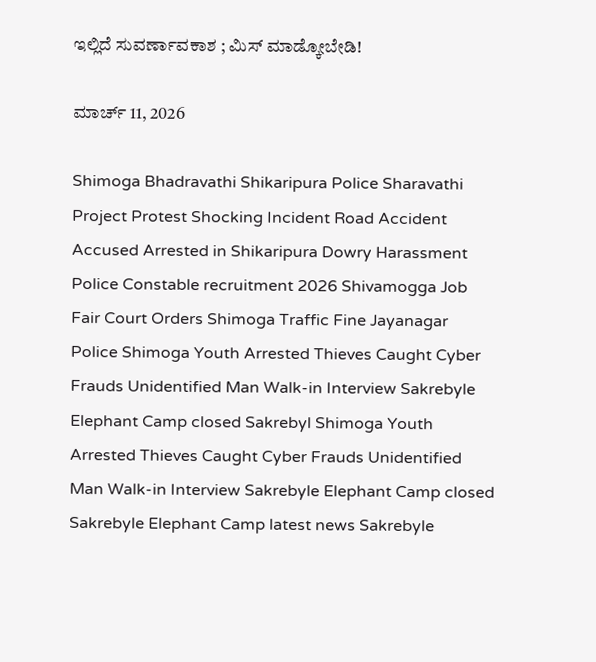ಇಲ್ಲಿದೆ ಸುವರ್ಣಾವಕಾಶ ; ಮಿಸ್ ಮಾಡ್ಕೋಬೇಡಿ!

ಮಾರ್ಚ್ 11, 2026

Shimoga Bhadravathi Shikaripura Police Sharavathi Project Protest Shocking Incident Road Accident Accused Arrested in Shikaripura Dowry Harassment Police Constable recruitment 2026 Shivamogga Job Fair Court Orders Shimoga Traffic Fine Jayanagar Police Shimoga Youth Arrested Thieves Caught Cyber Frauds Unidentified Man Walk-in Interview Sakrebyle Elephant Camp closed Sakrebyl Shimoga Youth Arrested Thieves Caught Cyber Frauds Unidentified Man Walk-in Interview Sakrebyle Elephant Camp closed Sakrebyle Elephant Camp latest news Sakrebyle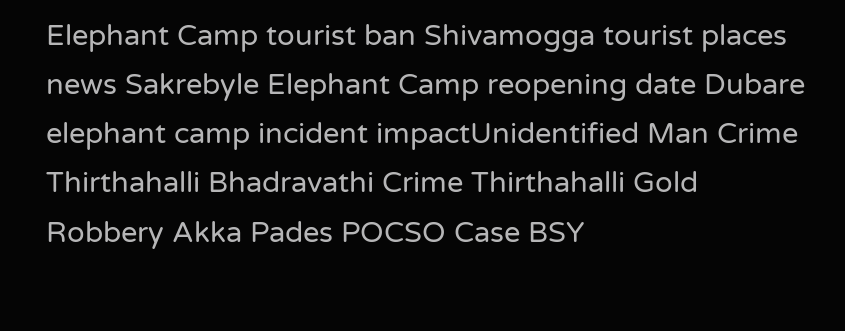Elephant Camp tourist ban Shivamogga tourist places news Sakrebyle Elephant Camp reopening date Dubare elephant camp incident impactUnidentified Man Crime Thirthahalli Bhadravathi Crime Thirthahalli Gold Robbery Akka Pades POCSO Case BSY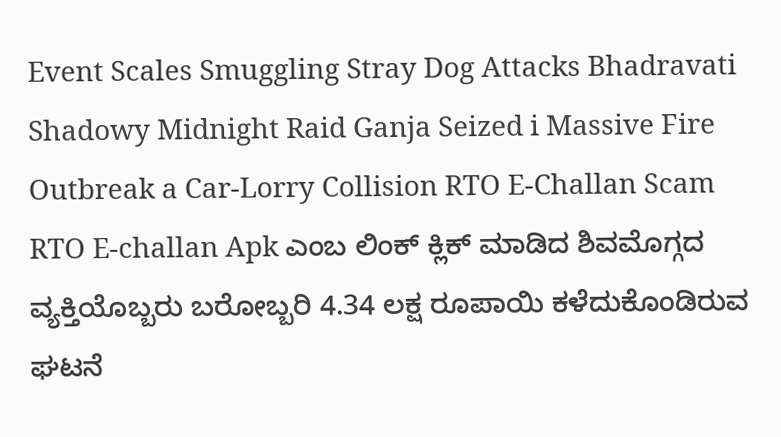Event Scales Smuggling Stray Dog Attacks Bhadravati Shadowy Midnight Raid Ganja Seized i Massive Fire Outbreak a Car-Lorry Collision RTO E-Challan Scam RTO E-challan Apk ಎಂಬ ಲಿಂಕ್ ಕ್ಲಿಕ್ ಮಾಡಿದ ಶಿವಮೊಗ್ಗದ  ವ್ಯಕ್ತಿಯೊಬ್ಬರು ಬರೋಬ್ಬರಿ 4.34 ಲಕ್ಷ ರೂಪಾಯಿ ಕಳೆದುಕೊಂಡಿರುವ ಘಟನೆ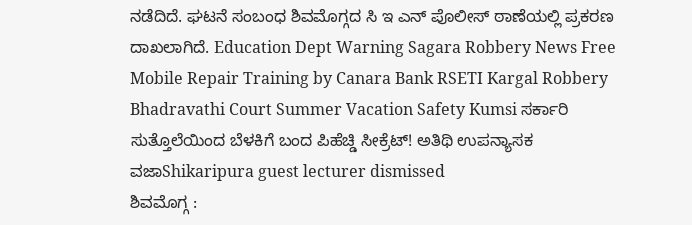ನಡೆದಿದೆ. ಘಟನೆ ಸಂಬಂಧ ಶಿವಮೊಗ್ಗದ ಸಿ ಇ ಎನ್ ಪೊಲೀಸ್ ಠಾಣೆಯಲ್ಲಿ ಪ್ರಕರಣ ದಾಖಲಾಗಿದೆ. Education Dept Warning Sagara Robbery News Free Mobile Repair Training by Canara Bank RSETI Kargal Robbery Bhadravathi Court Summer Vacation Safety Kumsi ಸರ್ಕಾರಿ ಸುತ್ತೊಲೆಯಿಂದ ಬೆಳಕಿಗೆ ಬಂದ ಪಿಹೆಚ್ಡಿ ಸೀಕ್ರೆಟ್! ಅತಿಥಿ ಉಪನ್ಯಾಸಕ ವಜಾShikaripura guest lecturer dismissed
ಶಿವಮೊಗ್ಗ :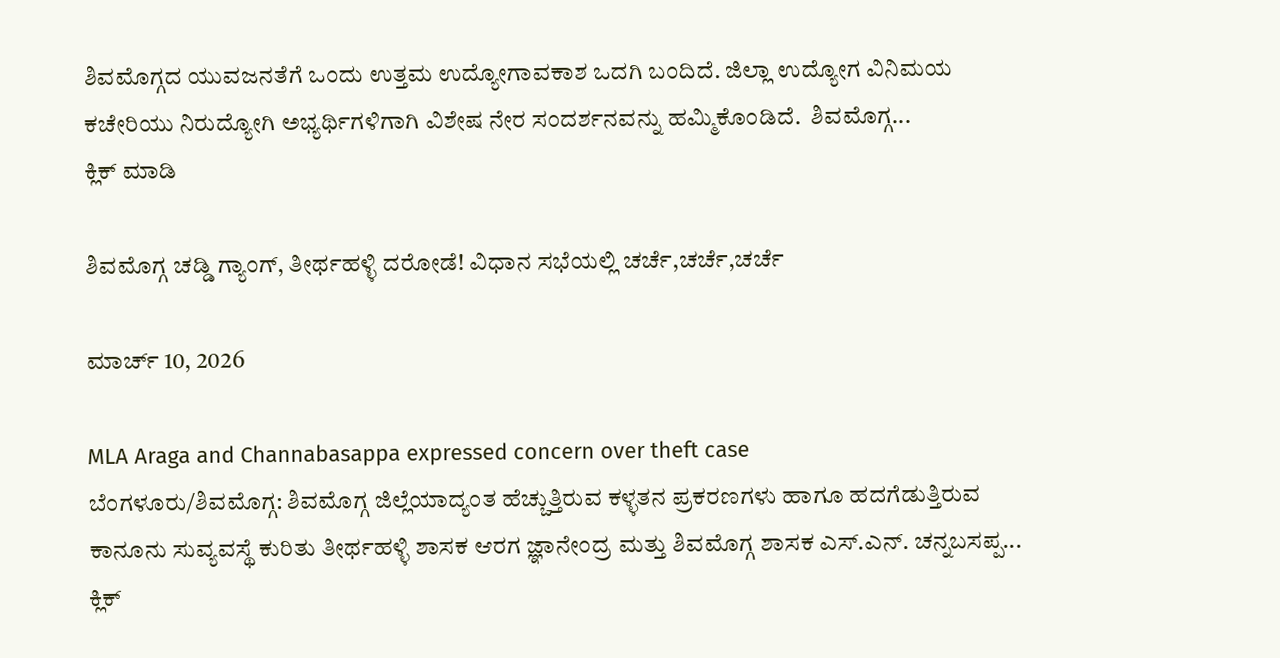ಶಿವಮೊಗ್ಗದ ಯುವಜನತೆಗೆ ಒಂದು ಉತ್ತಮ ಉದ್ಯೋಗಾವಕಾಶ ಒದಗಿ ಬಂದಿದೆ. ಜಿಲ್ಲಾ ಉದ್ಯೋಗ ವಿನಿಮಯ ಕಚೇರಿಯು ನಿರುದ್ಯೋಗಿ ಅಭ್ಯರ್ಥಿಗಳಿಗಾಗಿ ವಿಶೇಷ ನೇರ ಸಂದರ್ಶನವನ್ನು ಹಮ್ಮಿಕೊಂಡಿದೆ.  ಶಿವಮೊಗ್ಗ...
ಕ್ಲಿಕ್ ಮಾಡಿ

ಶಿವಮೊಗ್ಗ ಚಡ್ಡಿ ಗ್ಯಾಂಗ್, ತೀರ್ಥಹಳ್ಳಿ ದರೋಡೆ! ವಿಧಾನ ಸಭೆಯಲ್ಲಿ ಚರ್ಚೆ,ಚರ್ಚೆ,ಚರ್ಚೆ

ಮಾರ್ಚ್ 10, 2026

MLA Araga and Channabasappa expressed concern over theft case
ಬೆಂಗಳೂರು/ಶಿವಮೊಗ್ಗ: ಶಿವಮೊಗ್ಗ ಜಿಲ್ಲೆಯಾದ್ಯಂತ ಹೆಚ್ಚುತ್ತಿರುವ ಕಳ್ಳತನ ಪ್ರಕರಣಗಳು ಹಾಗೂ ಹದಗೆಡುತ್ತಿರುವ ಕಾನೂನು ಸುವ್ಯವಸ್ಥೆ ಕುರಿತು ತೀರ್ಥಹಳ್ಳಿ ಶಾಸಕ ಆರಗ ಜ್ಞಾನೇಂದ್ರ ಮತ್ತು ಶಿವಮೊಗ್ಗ ಶಾಸಕ ಎಸ್.ಎನ್. ಚನ್ನಬಸಪ್ಪ...
ಕ್ಲಿಕ್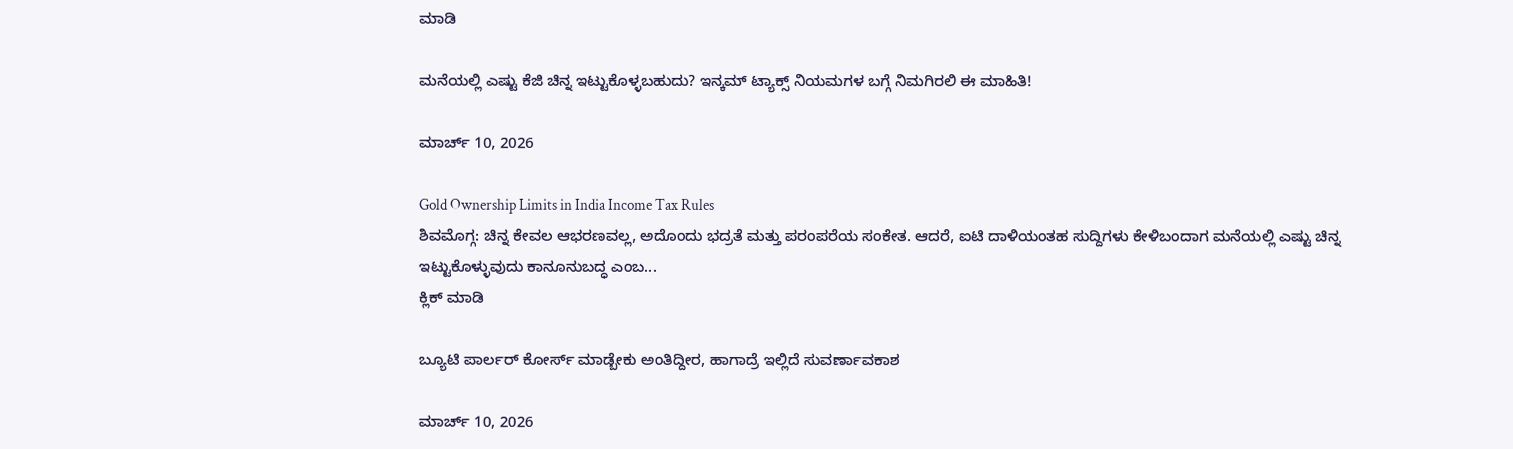ಮಾಡಿ

ಮನೆಯಲ್ಲಿ ಎಷ್ಟು ಕೆಜಿ ಚಿನ್ನ ಇಟ್ಟುಕೊಳ್ಳಬಹುದು? ಇನ್ಕಮ್ ಟ್ಯಾಕ್ಸ್ ನಿಯಮಗಳ ಬಗ್ಗೆ ನಿಮಗಿರಲಿ ಈ ಮಾಹಿತಿ!

ಮಾರ್ಚ್ 10, 2026

Gold Ownership Limits in India Income Tax Rules
ಶಿವಮೊಗ್ಗ: ಚಿನ್ನ ಕೇವಲ ಆಭರಣವಲ್ಲ, ಅದೊಂದು ಭದ್ರತೆ ಮತ್ತು ಪರಂಪರೆಯ ಸಂಕೇತ. ಆದರೆ, ಐಟಿ ದಾಳಿಯಂತಹ ಸುದ್ದಿಗಳು ಕೇಳಿಬಂದಾಗ ಮನೆಯಲ್ಲಿ ಎಷ್ಟು ಚಿನ್ನ ಇಟ್ಟುಕೊಳ್ಳುವುದು ಕಾನೂನುಬದ್ಧ ಎಂಬ...
ಕ್ಲಿಕ್ ಮಾಡಿ

ಬ್ಯೂಟಿ ಪಾರ್ಲರ್ ಕೋರ್ಸ್ ಮಾಡ್ಬೇಕು ಅಂತಿದ್ದೀರ, ಹಾಗಾದ್ರೆ ಇಲ್ಲಿದೆ ಸುವರ್ಣಾವಕಾಶ

ಮಾರ್ಚ್ 10, 2026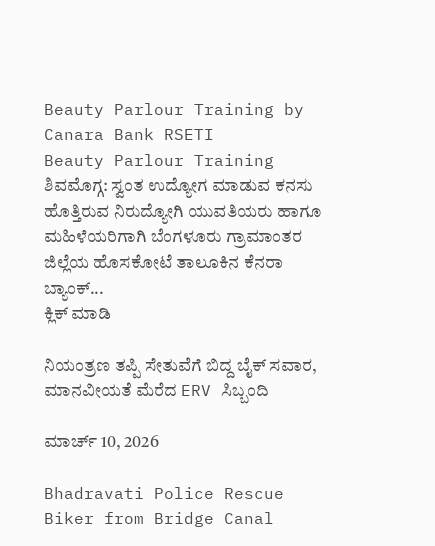Beauty Parlour Training by Canara Bank RSETI
Beauty Parlour Training ಶಿವಮೊಗ್ಗ: ಸ್ವಂತ ಉದ್ಯೋಗ ಮಾಡುವ ಕನಸು ಹೊತ್ತಿರುವ ನಿರುದ್ಯೋಗಿ ಯುವತಿಯರು ಹಾಗೂ ಮಹಿಳೆಯರಿಗಾಗಿ ಬೆಂಗಳೂರು ಗ್ರಾಮಾಂತರ ಜಿಲ್ಲೆಯ ಹೊಸಕೋಟೆ ತಾಲೂಕಿನ ಕೆನರಾ ಬ್ಯಾಂಕ್...
ಕ್ಲಿಕ್ ಮಾಡಿ

ನಿಯಂತ್ರಣ ತಪ್ಪಿ ಸೇತುವೆಗೆ ಬಿದ್ದ ಬೈಕ್ ಸವಾರ, ಮಾನವೀಯತೆ ಮೆರೆದ ERV ಸಿಬ್ಬಂದಿ

ಮಾರ್ಚ್ 10, 2026

Bhadravati Police Rescue Biker from Bridge Canal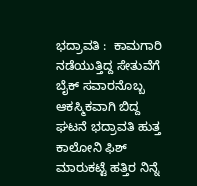ಭದ್ರಾವತಿ :  ಕಾಮಗಾರಿ ನಡೆಯುತ್ತಿದ್ದ ಸೇತುವೆಗೆ ಬೈಕ್ ಸವಾರನೊಬ್ಬ ಆಕಸ್ಮಿಕವಾಗಿ ಬಿದ್ದ ಘಟನೆ ಭದ್ರಾವತಿ ಹುತ್ತ ಕಾಲೋನಿ ಫಿಶ್ ಮಾರುಕಟ್ಟೆ ಹತ್ತಿರ ನಿನ್ನೆ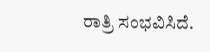ರಾತ್ರಿ ಸಂಭವಿಸಿದೆ.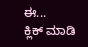ಈ...
ಕ್ಲಿಕ್ ಮಾಡಿ